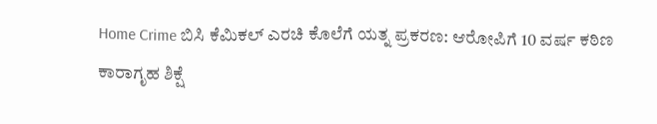Home Crime ಬಿಸಿ ಕೆಮಿಕಲ್ ಎರಚಿ ಕೊಲೆಗೆ ಯತ್ನ ಪ್ರಕರಣ: ಆರೋಪಿಗೆ 10 ವರ್ಷ ಕಠಿಣ ಕಾರಾಗೃಹ ಶಿಕ್ಷೆ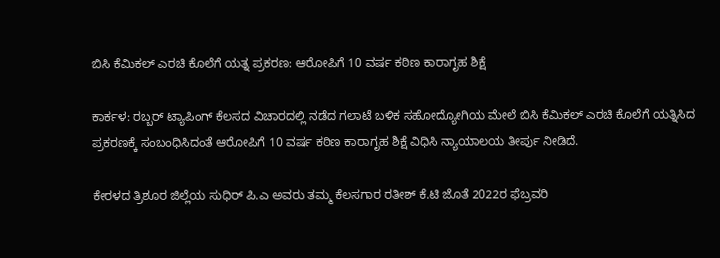ಬಿಸಿ ಕೆಮಿಕಲ್ ಎರಚಿ ಕೊಲೆಗೆ ಯತ್ನ ಪ್ರಕರಣ: ಆರೋಪಿಗೆ 10 ವರ್ಷ ಕಠಿಣ ಕಾರಾಗೃಹ ಶಿಕ್ಷೆ

ಕಾರ್ಕಳ: ರಬ್ಬರ್ ಟ್ಯಾಪಿಂಗ್ ಕೆಲಸದ ವಿಚಾರದಲ್ಲಿ ನಡೆದ ಗಲಾಟೆ ಬಳಿಕ ಸಹೋದ್ಯೋಗಿಯ ಮೇಲೆ ಬಿಸಿ ಕೆಮಿಕಲ್ ಎರಚಿ ಕೊಲೆಗೆ ಯತ್ನಿಸಿದ ಪ್ರಕರಣಕ್ಕೆ ಸಂಬಂಧಿಸಿದಂತೆ ಆರೋಪಿಗೆ 10 ವರ್ಷ ಕಠಿಣ ಕಾರಾಗೃಹ ಶಿಕ್ಷೆ ವಿಧಿಸಿ ನ್ಯಾಯಾಲಯ ತೀರ್ಪು ನೀಡಿದೆ.

ಕೇರಳದ ತ್ರಿಶೂರ ಜಿಲ್ಲೆಯ ಸುಧಿರ್ ಪಿ.ಎ ಅವರು ತಮ್ಮ ಕೆಲಸಗಾರ ರತೀಶ್ ಕೆ.ಟಿ ಜೊತೆ 2022ರ ಫೆಬ್ರವರಿ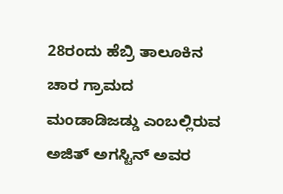28ರಂದು ಹೆಬ್ರಿ ತಾಲೂಕಿನ ಚಾರ ಗ್ರಾಮದ ಮಂಡಾಡಿಜಡ್ಡು ಎಂಬಲ್ಲಿರುವ ಅಜಿತ್ ಅಗಸ್ಟಿನ್ ಅವರ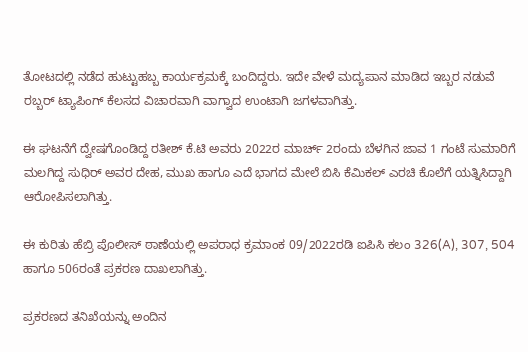ತೋಟದಲ್ಲಿ ನಡೆದ ಹುಟ್ಟುಹಬ್ಬ ಕಾರ್ಯಕ್ರಮಕ್ಕೆ ಬಂದಿದ್ದರು. ಇದೇ ವೇಳೆ ಮದ್ಯಪಾನ ಮಾಡಿದ ಇಬ್ಬರ ನಡುವೆ ರಬ್ಬರ್ ಟ್ಯಾಪಿಂಗ್ ಕೆಲಸದ ವಿಚಾರವಾಗಿ ವಾಗ್ವಾದ ಉಂಟಾಗಿ ಜಗಳವಾಗಿತ್ತು.

ಈ ಘಟನೆಗೆ ದ್ವೇಷಗೊಂಡಿದ್ದ ರತೀಶ್ ಕೆ.ಟಿ ಅವರು 2022ರ ಮಾರ್ಚ್ 2ರಂದು ಬೆಳಗಿನ ಜಾವ 1 ಗಂಟೆ ಸುಮಾರಿಗೆ ಮಲಗಿದ್ದ ಸುಧಿರ್ ಅವರ ದೇಹ, ಮುಖ ಹಾಗೂ ಎದೆ ಭಾಗದ ಮೇಲೆ ಬಿಸಿ ಕೆಮಿಕಲ್ ಎರಚಿ ಕೊಲೆಗೆ ಯತ್ನಿಸಿದ್ದಾಗಿ ಆರೋಪಿಸಲಾಗಿತ್ತು.

ಈ ಕುರಿತು ಹೆಬ್ರಿ ಪೊಲೀಸ್ ಠಾಣೆಯಲ್ಲಿ ಅಪರಾಧ ಕ್ರಮಾಂಕ 09/2022ರಡಿ ಐಪಿಸಿ ಕಲಂ 326(A), 307, 504 ಹಾಗೂ 506ರಂತೆ ಪ್ರಕರಣ ದಾಖಲಾಗಿತ್ತು.

ಪ್ರಕರಣದ ತನಿಖೆಯನ್ನು ಅಂದಿನ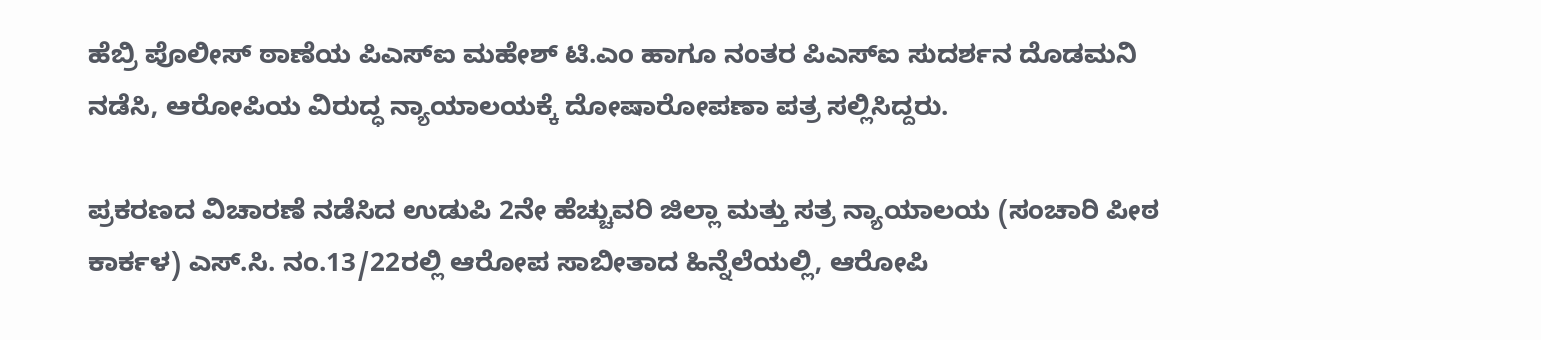ಹೆಬ್ರಿ ಪೊಲೀಸ್ ಠಾಣೆಯ ಪಿಎಸ್‌ಐ ಮಹೇಶ್ ಟಿ.ಎಂ ಹಾಗೂ ನಂತರ ಪಿಎಸ್‌ಐ ಸುದರ್ಶನ ದೊಡಮನಿ ನಡೆಸಿ, ಆರೋಪಿಯ ವಿರುದ್ಧ ನ್ಯಾಯಾಲಯಕ್ಕೆ ದೋಷಾರೋಪಣಾ ಪತ್ರ ಸಲ್ಲಿಸಿದ್ದರು.

ಪ್ರಕರಣದ ವಿಚಾರಣೆ ನಡೆಸಿದ ಉಡುಪಿ 2ನೇ ಹೆಚ್ಚುವರಿ ಜಿಲ್ಲಾ ಮತ್ತು ಸತ್ರ ನ್ಯಾಯಾಲಯ (ಸಂಚಾರಿ ಪೀಠ ಕಾರ್ಕಳ) ಎಸ್.ಸಿ. ನಂ.13/22ರಲ್ಲಿ ಆರೋಪ ಸಾಬೀತಾದ ಹಿನ್ನೆಲೆಯಲ್ಲಿ, ಆರೋಪಿ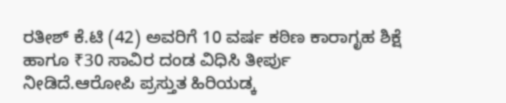ರತೀಶ್ ಕೆ.ಟಿ (42) ಅವರಿಗೆ 10 ವರ್ಷ ಕಠಿಣ ಕಾರಾಗೃಹ ಶಿಕ್ಷೆ ಹಾಗೂ ₹30 ಸಾವಿರ ದಂಡ ವಿಧಿಸಿ ತೀರ್ಪು ನೀಡಿದೆ.ಆರೋಪಿ ಪ್ರಸ್ತುತ ಹಿರಿಯಡ್ಕ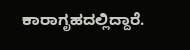ಕಾರಾಗೃಹದಲ್ಲಿದ್ದಾರೆ.